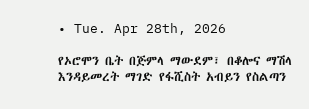• Tue. Apr 28th, 2026

የኦሮሞን ቤት በጅምላ ማውደም፣ በቆሎና ማሽላ እንዳይመረት ማገድ የፋሺስት አብይን የስልጣን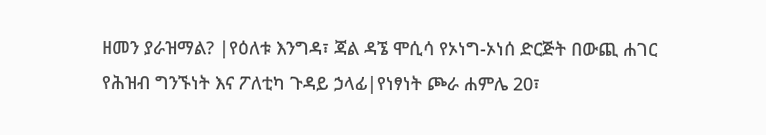ዘመን ያራዝማል? |የዕለቱ እንግዳ፣ ጃል ዳኜ ሞሲሳ የኦነግ-ኦነሰ ድርጅት በውጪ ሐገር የሕዝብ ግንኙነት እና ፖለቲካ ጉዳይ ኃላፊ|የነፃነት ጮራ ሐምሌ 20፣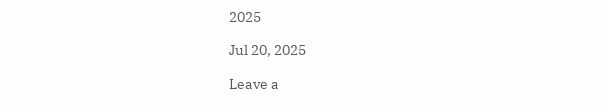2025

Jul 20, 2025

Leave a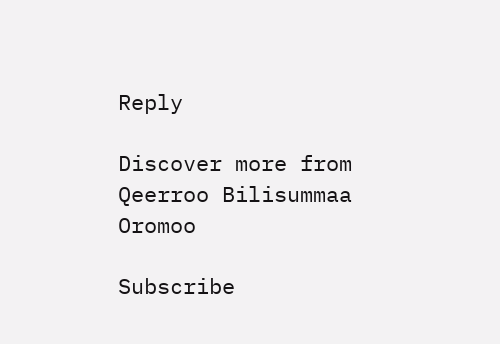Reply

Discover more from Qeerroo Bilisummaa Oromoo

Subscribe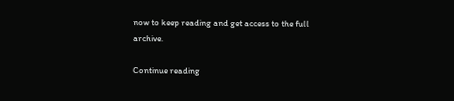now to keep reading and get access to the full archive.

Continue reading